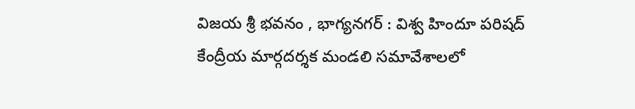విజయ శ్రీ భవనం , భాగ్యనగర్ : విశ్వ హిందూ పరిషద్ కేంద్రీయ మార్గదర్శక మండలి సమావేశాలలో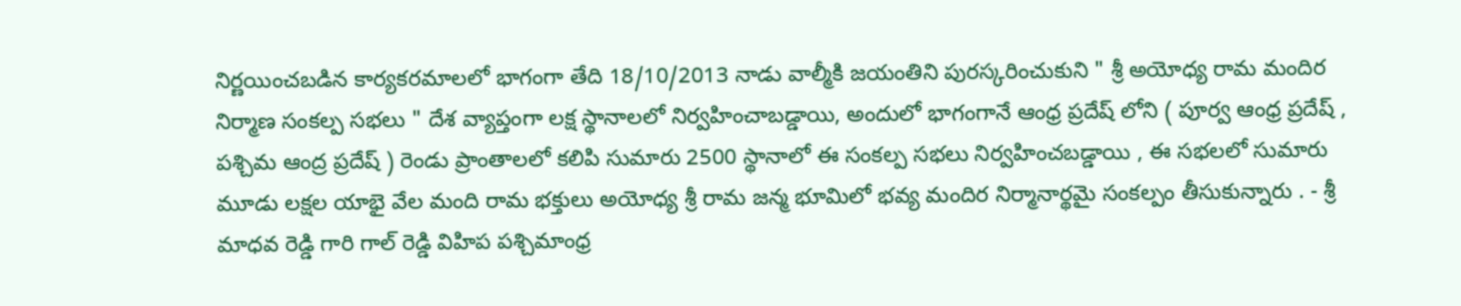నిర్ణయించబడిన కార్యకరమాలలో భాగంగా తేది 18/10/2013 నాడు వాల్మీకి జయంతిని పురస్కరించుకుని " శ్రీ అయోధ్య రామ మందిర నిర్మాణ సంకల్ప సభలు " దేశ వ్యాప్తంగా లక్ష స్థానాలలో నిర్వహించాబడ్డాయి, అందులో భాగంగానే ఆంధ్ర ప్రదేష్ లోని ( పూర్వ ఆంధ్ర ప్రదేష్ , పశ్చిమ ఆంద్ర ప్రదేష్ ) రెండు ప్రాంతాలలో కలిపి సుమారు 2500 స్థానాలో ఈ సంకల్ప సభలు నిర్వహించబడ్డాయి , ఈ సభలలో సుమారు మూడు లక్షల యాభై వేల మంది రామ భక్తులు అయోధ్య శ్రీ రామ జన్మ భూమిలో భవ్య మందిర నిర్మానార్థమై సంకల్పం తీసుకున్నారు . - శ్రీ మాధవ రెడ్డి గారి గాల్ రెడ్డి విహిప పశ్చిమాంధ్ర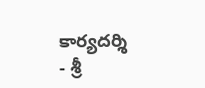కార్యదర్శి
- శ్రీ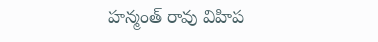హన్మంత్ రావు విహిప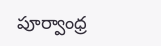పూర్వాంధ్ర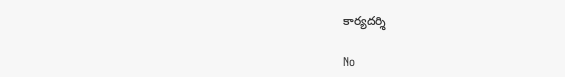కార్యదర్శి

No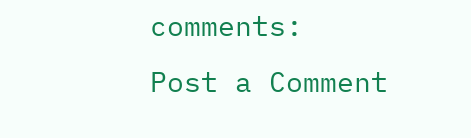comments:
Post a Comment